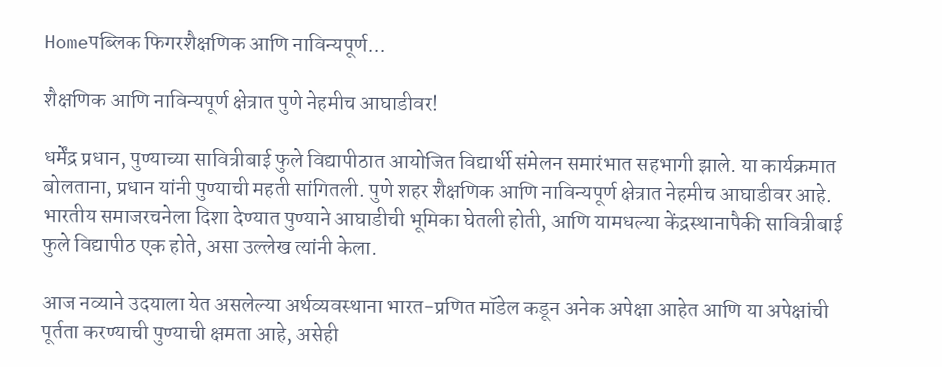Homeपब्लिक फिगरशैक्षणिक आणि नाविन्यपूर्ण...

शैक्षणिक आणि नाविन्यपूर्ण क्षेत्रात पुणे नेहमीच आघाडीवर!

धर्मेंद्र प्रधान, पुण्याच्या सावित्रीबाई फुले विद्यापीठात आयोजित विद्यार्थी संमेलन समारंभात सहभागी झाले. या कार्यक्रमात बोलताना, प्रधान यांनी पुण्याची महती सांगितली. पुणे शहर शैक्षणिक आणि नाविन्यपूर्ण क्षेत्रात नेहमीच आघाडीवर आहे. भारतीय समाजरचनेला दिशा देण्यात पुण्याने आघाडीची भूमिका घेतली होती, आणि यामधल्या केंद्रस्थानापैकी सावित्रीबाई फुले विद्यापीठ एक होते, असा उल्लेख त्यांनी केला.

आज नव्याने उदयाला येत असलेल्या अर्थव्यवस्थाना भारत-प्रणित मॉडेल कडून अनेक अपेक्षा आहेत आणि या अपेक्षांची पूर्तता करण्याची पुण्याची क्षमता आहे, असेही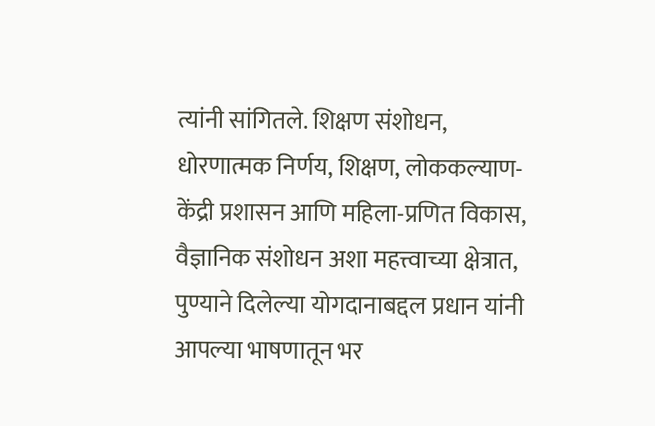त्यांनी सांगितले. शिक्षण संशोधन, धोरणात्मक निर्णय, शिक्षण, लोककल्याण-केंद्री प्रशासन आणि महिला-प्रणित विकास, वैज्ञानिक संशोधन अशा महत्त्वाच्या क्षेत्रात, पुण्याने दिलेल्या योगदानाबद्दल प्रधान यांनी आपल्या भाषणातून भर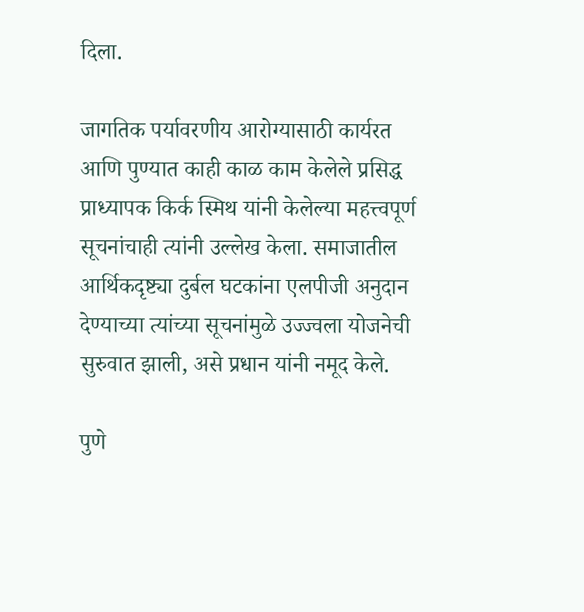दिला.

जागतिक पर्यावरणीय आरोग्यासाठी कार्यरत आणि पुण्यात काही काळ काम केलेले प्रसिद्ध प्राध्यापक किर्क स्मिथ यांनी केलेल्या महत्त्वपूर्ण सूचनांचाही त्यांनी उल्लेख केला. समाजातील आर्थिकदृष्ट्या दुर्बल घटकांना एलपीजी अनुदान देण्याच्या त्यांच्या सूचनांमुळे उज्ज्वला योजनेची सुरुवात झाली, असे प्रधान यांनी नमूद केले.

पुणे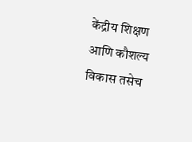केंद्रीय शिक्षण आणि कौशल्य विकास तसेच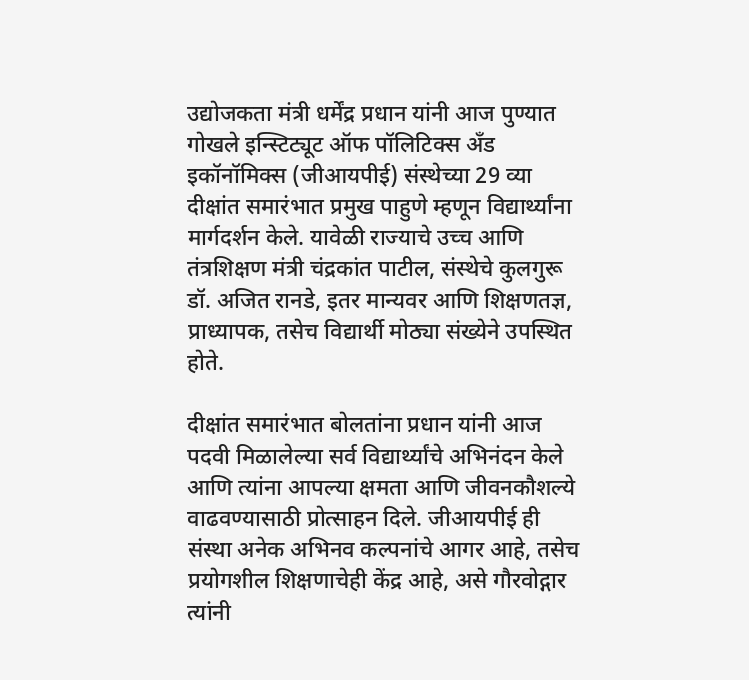उद्योजकता मंत्री धर्मेंद्र प्रधान यांनी आज पुण्यात गोखले इन्स्टिट्यूट ऑफ पॉलिटिक्स अँड इकॉनॉमिक्स (जीआयपीई) संस्थेच्या 29 व्या दीक्षांत समारंभात प्रमुख पाहुणे म्हणून विद्यार्थ्यांना मार्गदर्शन केले. यावेळी राज्याचे उच्च आणि तंत्रशिक्षण मंत्री चंद्रकांत पाटील, संस्थेचे कुलगुरू डॉ. अजित रानडे, इतर मान्यवर आणि शिक्षणतज्ञ, प्राध्यापक, तसेच विद्यार्थी मोठ्या संख्येने उपस्थित होते.

दीक्षांत समारंभात बोलतांना प्रधान यांनी आज पदवी मिळालेल्या सर्व विद्यार्थ्यांचे अभिनंदन केले आणि त्यांना आपल्या क्षमता आणि जीवनकौशल्ये वाढवण्यासाठी प्रोत्साहन दिले. जीआयपीई ही संस्था अनेक अभिनव कल्पनांचे आगर आहे, तसेच प्रयोगशील शिक्षणाचेही केंद्र आहे, असे गौरवोद्गार त्यांनी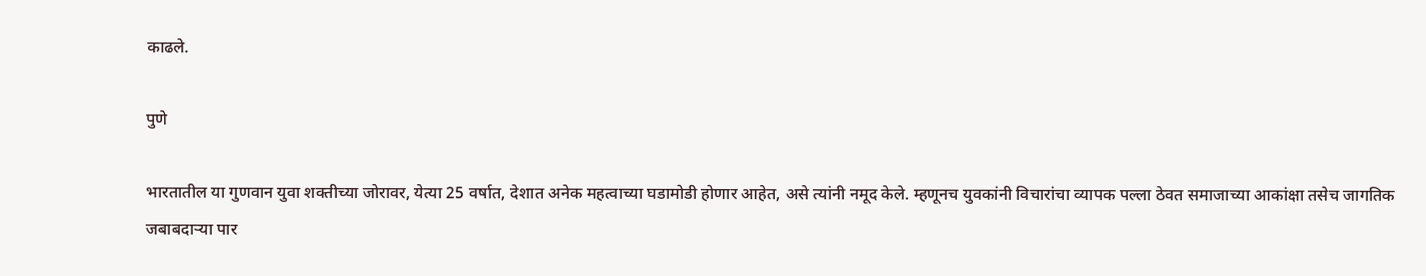काढले.

पुणे

भारतातील या गुणवान युवा शक्तीच्या जोरावर, येत्या 25 वर्षात, देशात अनेक महत्वाच्या घडामोडी होणार आहेत, असे त्यांनी नमूद केले. म्हणूनच युवकांनी विचारांचा व्यापक पल्ला ठेवत समाजाच्या आकांक्षा तसेच जागतिक जबाबदाऱ्या पार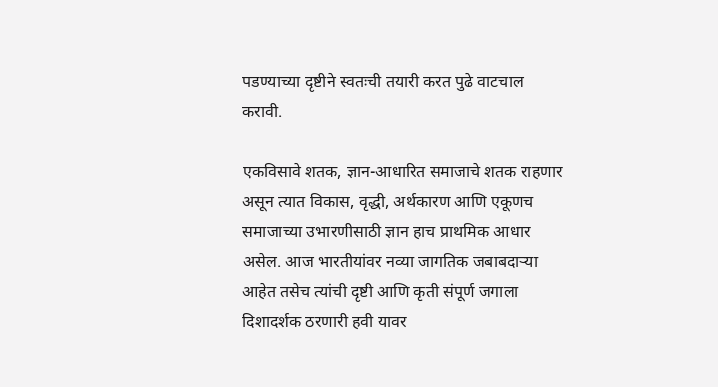पडण्याच्या दृष्टीने स्वतःची तयारी करत पुढे वाटचाल करावी.

एकविसावे शतक, ज्ञान-आधारित समाजाचे शतक राहणार असून त्यात विकास, वृद्धी, अर्थकारण आणि एकूणच समाजाच्या उभारणीसाठी ज्ञान हाच प्राथमिक आधार असेल. आज भारतीयांवर नव्या जागतिक जबाबदाऱ्या आहेत तसेच त्यांची दृष्टी आणि कृती संपूर्ण जगाला दिशादर्शक ठरणारी हवी यावर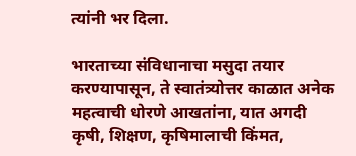त्यांनी भर दिला.

भारताच्या संविधानाचा मसुदा तयार करण्यापासून, ते स्वातंत्र्योत्तर काळात अनेक महत्वाची धोरणे आखतांना, यात अगदी कृषी, शिक्षण, कृषिमालाची किंमत,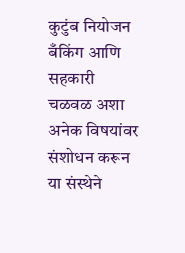कुटुंब नियोजन बँकिंग आणि सहकारी चळवळ अशा अनेक विषयांवर संशोधन करून या संस्थेने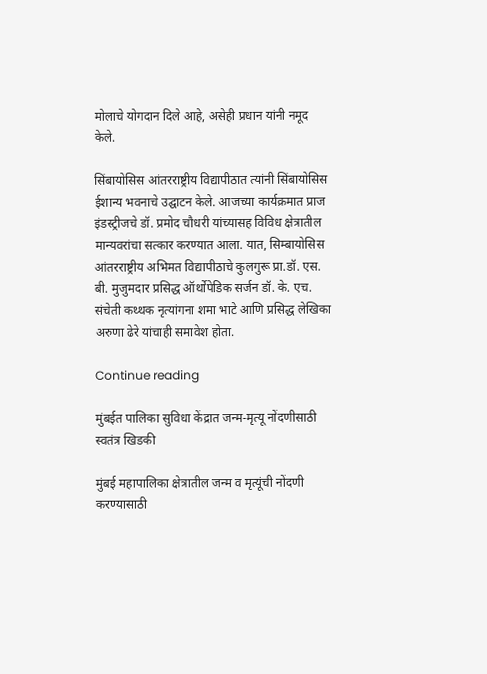मोलाचे योगदान दिले आहे, असेही प्रधान यांनी नमूद केले.

सिंबायोसिस आंतरराष्ट्रीय विद्यापीठात त्यांनी सिंबायोसिस ईशान्य भवनाचे उद्घाटन केले. आजच्या कार्यक्रमात प्राज इंडस्ट्रीजचे डॉ. प्रमोद चौधरी यांच्यासह विविध क्षेत्रातील मान्यवरांचा सत्कार करण्यात आला. यात, सिम्बायोसिस आंतरराष्ट्रीय अभिमत विद्यापीठाचे कुलगुरू प्रा.डॉ. एस. बी. मुजुमदार प्रसिद्ध ऑर्थोपेडिक सर्जन डॉ. के. एच. संचेती कथ्थक नृत्यांगना शमा भाटे आणि प्रसिद्ध लेखिका अरुणा ढेरे यांचाही समावेश होता.

Continue reading

मुंबईत पालिका सुविधा केंद्रात जन्म-मृत्यू नोंदणीसाठी स्वतंत्र खिडकी

मुंबई महापालिका क्षेत्रातील जन्म व मृत्यूंची नोंदणी करण्यासाठी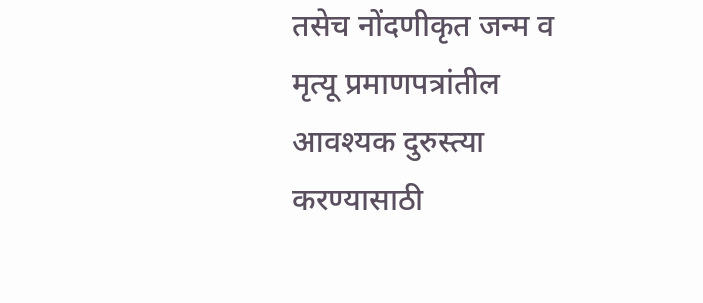तसेच नोंदणीकृत जन्म व मृत्यू प्रमाणपत्रांतील आवश्यक दुरुस्त्या करण्यासाठी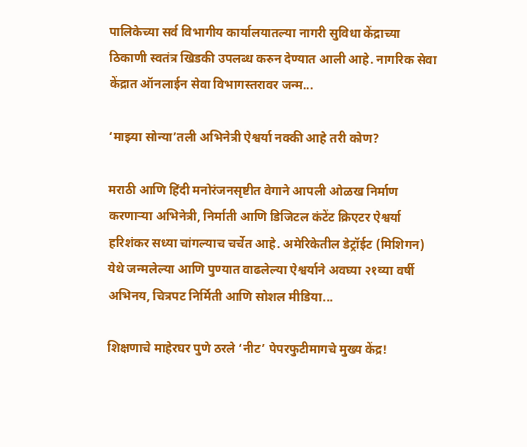पालिकेच्या सर्व विभागीय कार्यालयातल्या नागरी सुविधा केंद्राच्या ठिकाणी स्वतंत्र खिडकी उपलब्ध करुन देण्यात आली आहे. नागरिक सेवा केंद्रात ऑनलाईन सेवा विभागस्तरावर जन्म...

‘माझ्या सोन्या’तली अभिनेत्री ऐश्वर्या नक्की आहे तरी कोण?

मराठी आणि हिंदी मनोरंजनसृष्टीत वेगाने आपली ओळख निर्माण करणाऱ्या अभिनेत्री, निर्माती आणि डिजिटल कंटेंट क्रिएटर ऐश्वर्या हरिशंकर सध्या चांगल्याच चर्चेत आहे. अमेरिकेतील डेट्रॉईट (मिशिगन) येथे जन्मलेल्या आणि पुण्यात वाढलेल्या ऐश्वर्याने अवघ्या २१व्या वर्षी अभिनय, चित्रपट निर्मिती आणि सोशल मीडिया...

शिक्षणाचे माहेरघर पुणे ठरले ‘नीट’ पेपरफुटीमागचे मुख्य केंद्र!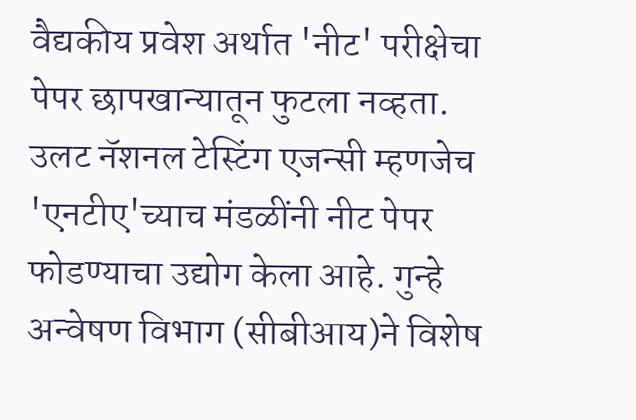वैद्यकीय प्रवेश अर्थात 'नीट' परीक्षेचा पेपर छापखान्यातून फुटला नव्हता. उलट नॅशनल टेस्टिंग एजन्सी म्हणजेच 'एनटीए'च्याच मंडळींनी नीट पेपर फोडण्याचा उद्योग केला आहे. गुन्हे अन्वेषण विभाग (सीबीआय)ने विशेष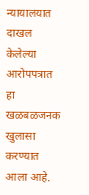न्यायालयात दाखल केलेल्या आरोपपत्रात हा खळबळजनक खुलासा करण्यात आला आहे.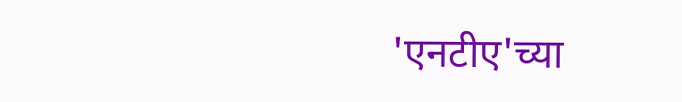'एनटीए'च्या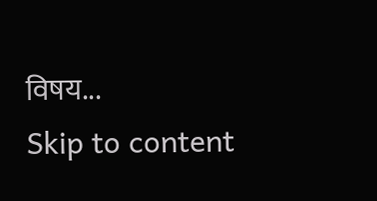विषय...
Skip to content